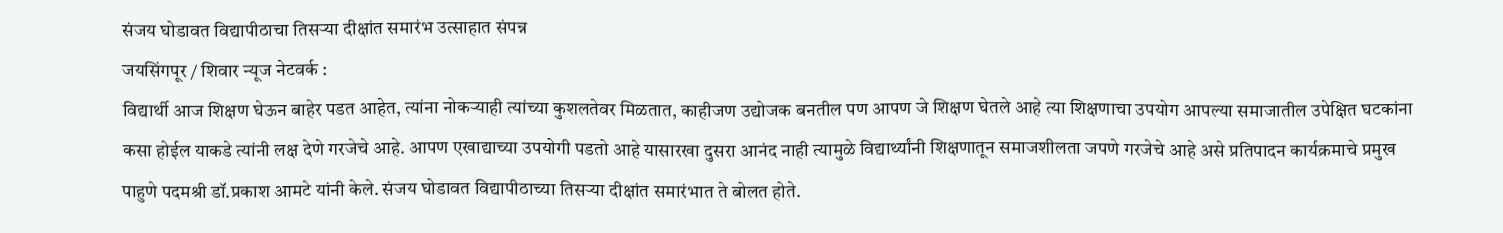संजय घोडावत विद्यापीठाचा तिसऱ्या दीक्षांत समारंभ उत्साहात संपन्न
जयसिंगपूर / शिवार न्यूज नेटवर्क :
विद्यार्थी आज शिक्षण घेऊन बाहेर पडत आहेत, त्यांना नोकऱ्याही त्यांच्या कुशलतेवर मिळतात, काहीजण उद्योजक बनतील पण आपण जे शिक्षण घेतले आहे त्या शिक्षणाचा उपयोग आपल्या समाजातील उपेक्षित घटकांना कसा होईल याकडे त्यांनी लक्ष देणे गरजेचे आहे. आपण एखाद्याच्या उपयोगी पडतो आहे यासारखा दुसरा आनंद नाही त्यामुळे विद्यार्थ्यांनी शिक्षणातून समाजशीलता जपणे गरजेचे आहे असे प्रतिपादन कार्यक्रमाचे प्रमुख पाहुणे पदमश्री डॉ.प्रकाश आमटे यांनी केले. संजय घोडावत विद्यापीठाच्या तिसऱ्या दीक्षांत समारंभात ते बोलत होते.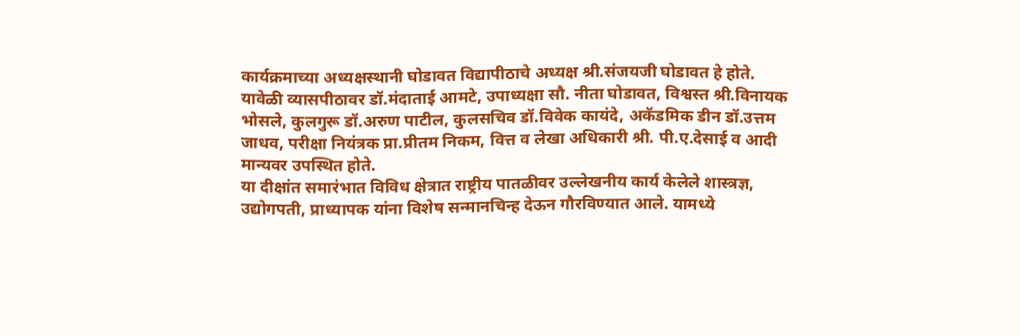कार्यक्रमाच्या अध्यक्षस्थानी घोडावत विद्यापीठाचे अध्यक्ष श्री.संजयजी घोडावत हे होते. यावेळी व्यासपीठावर डॉ.मंदाताई आमटे, उपाध्यक्षा सौ. नीता घोडावत, विश्वस्त श्री.विनायक भोसले, कुलगुरू डॉ.अरुण पाटील, कुलसचिव डॉ.विवेक कायंदे, अकॅडमिक डीन डॉ.उत्तम जाधव, परीक्षा नियंत्रक प्रा.प्रीतम निकम, वित्त व लेखा अधिकारी श्री. पी.ए.देसाई व आदी मान्यवर उपस्थित होते.
या दीक्षांत समारंभात विविध क्षेत्रात राष्ट्रीय पातळीवर उल्लेखनीय कार्य केलेले शास्त्रज्ञ, उद्योगपती, प्राध्यापक यांना विशेष सन्मानचिन्ह देऊन गौरविण्यात आले. यामध्ये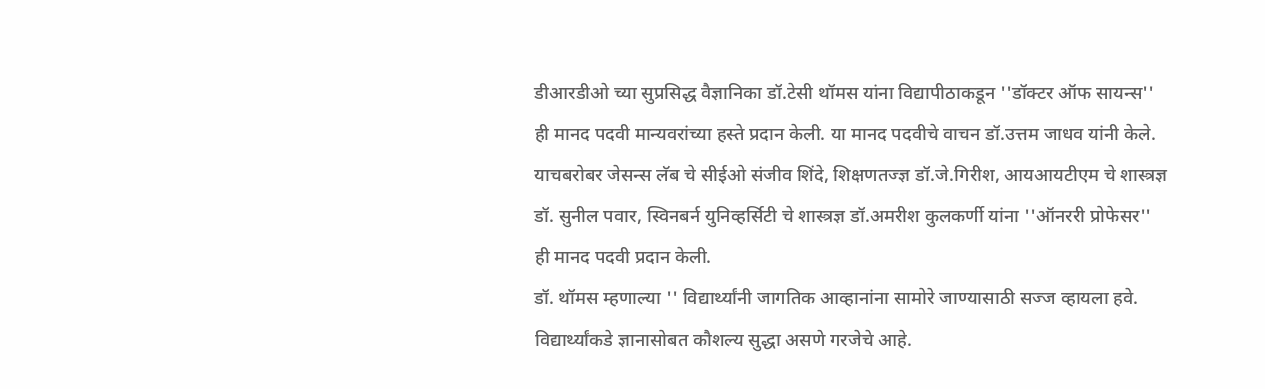डीआरडीओ च्या सुप्रसिद्ध वैज्ञानिका डॉ.टेसी थॉमस यांना विद्यापीठाकडून ''डॉक्टर ऑफ सायन्स'' ही मानद पदवी मान्यवरांच्या हस्ते प्रदान केली. या मानद पदवीचे वाचन डॉ.उत्तम जाधव यांनी केले. याचबरोबर जेसन्स लॅब चे सीईओ संजीव शिंदे, शिक्षणतज्ज्ञ डॉ.जे.गिरीश, आयआयटीएम चे शास्त्रज्ञ डॉ. सुनील पवार, स्विनबर्न युनिव्हर्सिटी चे शास्त्रज्ञ डॉ.अमरीश कुलकर्णी यांना ''ऑनररी प्रोफेसर'' ही मानद पदवी प्रदान केली.
डॉ. थॉमस म्हणाल्या '' विद्यार्थ्यांनी जागतिक आव्हानांना सामोरे जाण्यासाठी सज्ज व्हायला हवे. विद्यार्थ्यांकडे ज्ञानासोबत कौशल्य सुद्धा असणे गरजेचे आहे.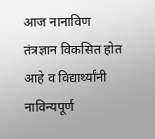आज नानाविण तंत्रज्ञान विकसित होत आहे व विद्यार्थ्यांनी नाविन्यपूर्ण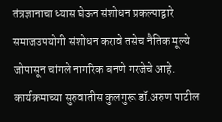तंत्रज्ञानाचा ध्यास घेऊन संशोधन प्रकल्पाद्वारे समाजउपयोगी संशोधन करावे तसेच नैतिक मूल्ये जोपासून चांगले नागरिक बनणे गरजेचे आहे.
कार्यक्रमाच्या सुरुवातीस कुलगुरू डॉ.अरुण पाटील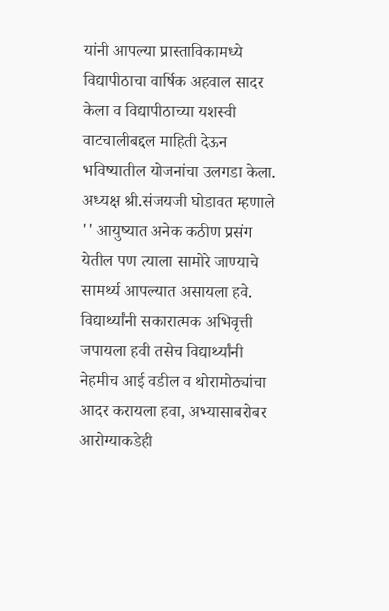यांनी आपल्या प्रास्ताविकामध्ये विद्यापीठाचा वार्षिक अहवाल सादर केला व विद्यापीठाच्या यशस्वी वाटचालीबद्दल माहिती देऊन भविष्यातील योजनांचा उलगडा केला.
अध्यक्ष श्री.संजयजी घोडावत म्हणाले '' आयुष्यात अनेक कठीण प्रसंग येतील पण त्याला सामोरे जाण्याचे सामर्थ्य आपल्यात असायला हवे. विद्यार्थ्यांनी सकारात्मक अभिवृत्ती जपायला हवी तसेच विद्यार्थ्यांनी नेहमीच आई वडील व थोरामोठ्यांचा आदर करायला हवा, अभ्यासाबरोबर आरोग्याकडेही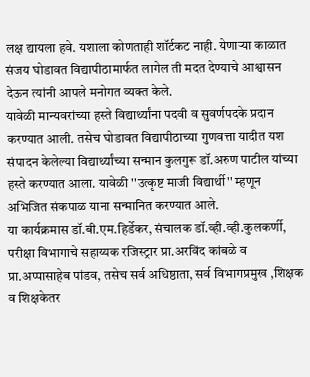लक्ष द्यायला हवे. यशाला कोणताही शॉर्टकट नाही. येणाऱ्या काळात संजय घोडावत विद्यापीठामार्फत लागेल ती मदत देण्याचे आश्वासन देऊन त्यांनी आपले मनोगत व्यक्त केले.
यावेळी मान्यवरांच्या हस्ते विद्यार्थ्यांना पदवी व सुवर्णपदके प्रदान करण्यात आली. तसेच घोडावत विद्यापीठाच्या गुणवत्ता यादीत यश संपादन केलेल्या विद्यार्थ्यांच्या सन्मान कुलगुरू डॉ.अरुण पाटील यांच्या हस्ते करण्यात आला. यावेळी ''उत्कृष्ट माजी विद्यार्थी'' म्हणून अभिजित संकपाळ याना सन्मानित करण्यात आले.
या कार्यक्रमास डॉ.बी.एम.हिर्डेकर, संचालक डॉ.व्ही.व्ही.कुलकर्णी, परीक्षा विभागाचे सहाय्यक रजिस्ट्रार प्रा.अरविंद कांबळे व प्रा.अप्पासाहेब पांडव, तसेच सर्व अधिष्ठाता, सर्व विभागप्रमुख ,शिक्षक व शिक्षकेतर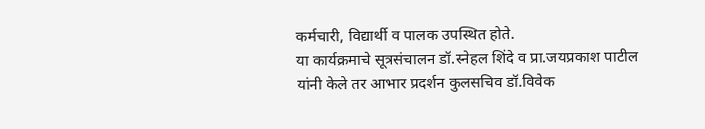कर्मचारी, विद्यार्थी व पालक उपस्थित होते.
या कार्यक्रमाचे सूत्रसंचालन डॉ.स्नेहल शिंदे व प्रा.जयप्रकाश पाटील यांनी केले तर आभार प्रदर्शन कुलसचिव डॉ.विवेक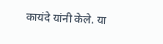कायंदे यांनी केले. या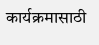कार्यक्रमासाठी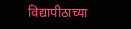विद्यापीठाच्या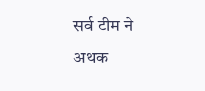सर्व टीम ने अथक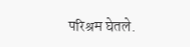परिश्रम घेतले.